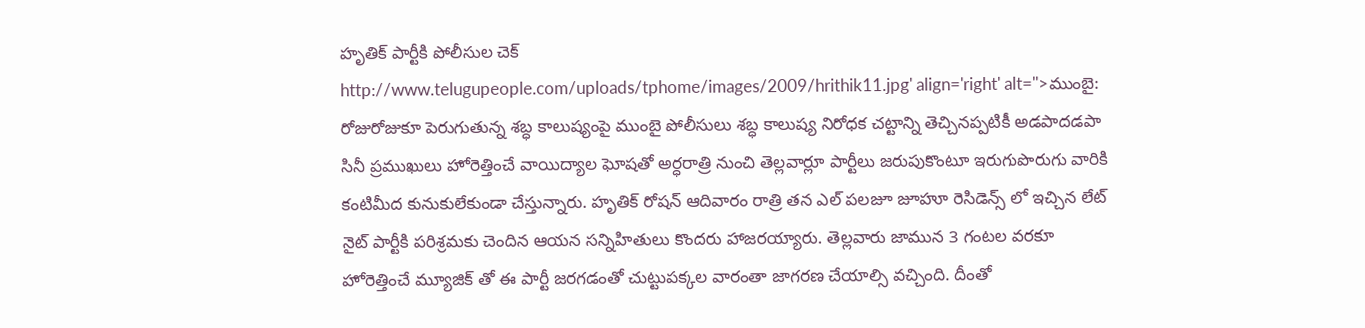హృతిక్ పార్టీకి పోలీసుల చెక్
http://www.telugupeople.com/uploads/tphome/images/2009/hrithik11.jpg' align='right' alt=''>ముంబై: రోజురోజుకూ పెరుగుతున్న శబ్ధ కాలుష్యంపై ముంబై పోలీసులు శబ్ధ కాలుష్య నిరోధక చట్టాన్ని తెచ్చినప్పటికీ అడపాదడపా సినీ ప్రముఖులు హోరెత్తించే వాయిద్యాల ఘోషతో అర్ధరాత్రి నుంచి తెల్లవార్లూ పార్టీలు జరుపుకొంటూ ఇరుగుపొరుగు వారికి కంటిమీద కునుకులేకుండా చేస్తున్నారు. హృతిక్ రోషన్ ఆదివారం రాత్రి తన ఎల్ పలజూ జూహూ రెసిడెన్స్ లో ఇచ్చిన లేట్ నైట్ పార్టీకి పరిశ్రమకు చెందిన ఆయన సన్నిహితులు కొందరు హాజరయ్యారు. తెల్లవారు జామున 3 గంటల వరకూ హోరెత్తించే మ్యూజిక్ తో ఈ పార్టీ జరగడంతో చుట్టుపక్కల వారంతా జాగరణ చేయాల్సి వచ్చింది. దీంతో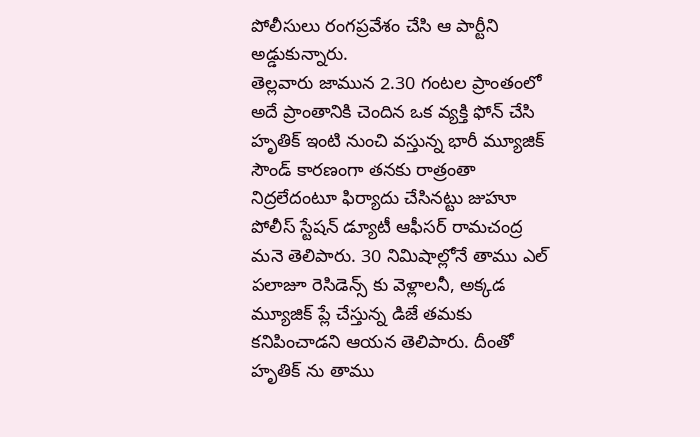పోలీసులు రంగప్రవేశం చేసి ఆ పార్టీని అడ్డుకున్నారు.
తెల్లవారు జామున 2.30 గంటల ప్రాంతంలో అదే ప్రాంతానికి చెందిన ఒక వ్యక్తి ఫోన్ చేసి హృతిక్ ఇంటి నుంచి వస్తున్న భారీ మ్యూజిక్ సౌండ్ కారణంగా తనకు రాత్రంతా నిద్రలేదంటూ ఫిర్యాదు చేసినట్టు జుహూ పోలీస్ స్టేషన్ డ్యూటీ ఆఫీసర్ రామచంద్ర మనె తెలిపారు. 30 నిమిషాల్లోనే తాము ఎల్ పలాజూ రెసిడెన్స్ కు వెళ్లాలనీ, అక్కడ మ్యూజిక్ ప్లే చేస్తున్న డిజే తమకు కనిపించాడని ఆయన తెలిపారు. దీంతో హృతిక్ ను తాము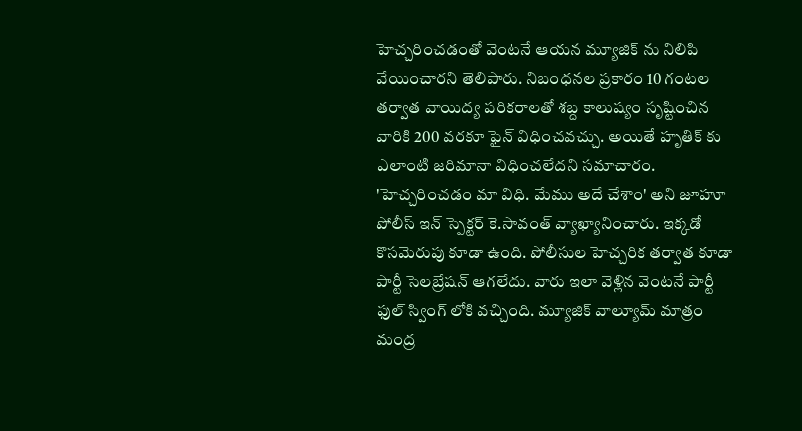హెచ్చరించడంతో వెంటనే ఆయన మ్యూజిక్ ను నిలిపి వేయించారని తెలిపారు. నిబంధనల ప్రకారం 10 గంటల తర్వాత వాయిద్య పరికరాలతో శబ్ద కాలుష్యం సృష్టించిన వారికి 200 వరకూ ఫైన్ విధించవచ్చు. అయితే హృతిక్ కు ఎలాంటి జరిమానా విధించలేదని సమాచారం. 'హెచ్చరించడం మా విధి. మేము అదే చేశాం' అని జూహూ పోలీస్ ఇన్ స్పెక్టర్ కె.సావంత్ వ్యాఖ్యానించారు. ఇక్కడో కొసమెరుపు కూడా ఉంది. పోలీసుల హెచ్చరిక తర్వాత కూడా పార్టీ సెలబ్రేషన్ ఆగలేదు. వారు ఇలా వెళ్లిన వెంటనే పార్టీ ఫుల్ స్వింగ్ లోకి వచ్చింది. మ్యూజిక్ వాల్యూమ్ మాత్రం మంద్ర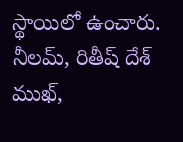స్థాయిలో ఉంచారు. నీలమ్, రితీష్ దేశ్ ముఖ్,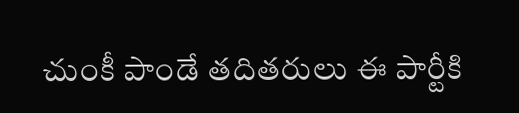చుంకీ పాండే తదితరులు ఈ పార్టీకి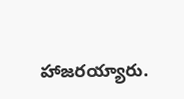హాజరయ్యారు.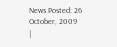News Posted: 26 October, 2009
|